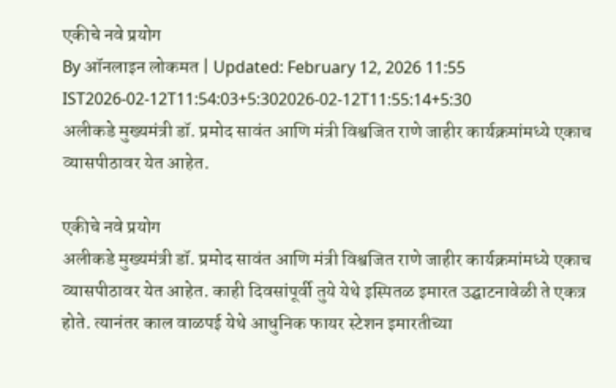एकीचे नवे प्रयोग
By ऑनलाइन लोकमत | Updated: February 12, 2026 11:55 IST2026-02-12T11:54:03+5:302026-02-12T11:55:14+5:30
अलीकडे मुख्यमंत्री डॉ. प्रमोद सावंत आणि मंत्री विश्वजित राणे जाहीर कार्यक्रमांमध्ये एकाच व्यासपीठावर येत आहेत.

एकीचे नवे प्रयोग
अलीकडे मुख्यमंत्री डॉ. प्रमोद सावंत आणि मंत्री विश्वजित राणे जाहीर कार्यक्रमांमध्ये एकाच व्यासपीठावर येत आहेत. काही दिवसांपूर्वी तुये येथे इस्पितळ इमारत उद्घाटनावेळी ते एकत्र होते. त्यानंतर काल वाळपई येथे आधुनिक फायर स्टेशन इमारतीच्या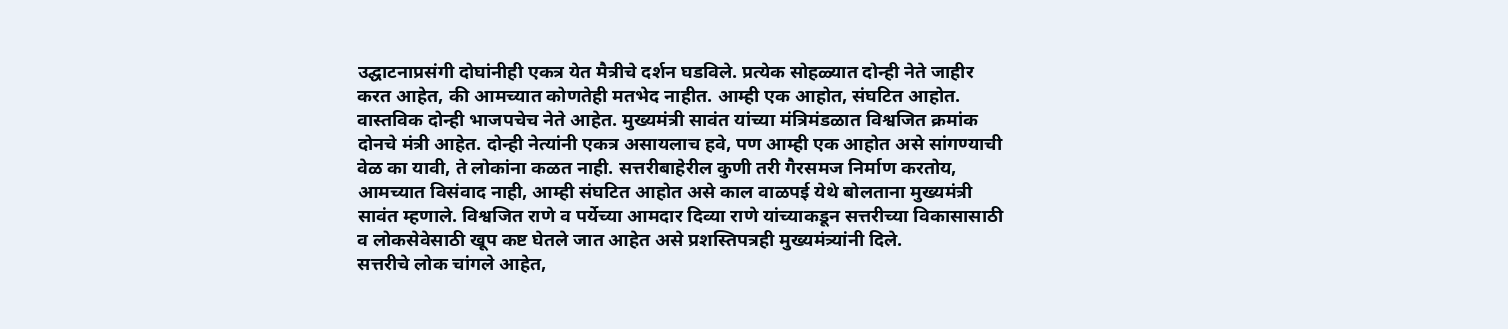उद्घाटनाप्रसंगी दोघांनीही एकत्र येत मैत्रीचे दर्शन घडविले. प्रत्येक सोहळ्यात दोन्ही नेते जाहीर करत आहेत, की आमच्यात कोणतेही मतभेद नाहीत. आम्ही एक आहोत, संघटित आहोत.
वास्तविक दोन्ही भाजपचेच नेते आहेत. मुख्यमंत्री सावंत यांच्या मंत्रिमंडळात विश्वजित क्रमांक दोनचे मंत्री आहेत. दोन्ही नेत्यांनी एकत्र असायलाच हवे, पण आम्ही एक आहोत असे सांगण्याची वेळ का यावी, ते लोकांना कळत नाही. सत्तरीबाहेरील कुणी तरी गैरसमज निर्माण करतोय, आमच्यात विसंवाद नाही, आम्ही संघटित आहोत असे काल वाळपई येथे बोलताना मुख्यमंत्री सावंत म्हणाले. विश्वजित राणे व पर्येच्या आमदार दिव्या राणे यांच्याकडून सत्तरीच्या विकासासाठी व लोकसेवेसाठी खूप कष्ट घेतले जात आहेत असे प्रशस्तिपत्रही मुख्यमंत्र्यांनी दिले.
सत्तरीचे लोक चांगले आहेत,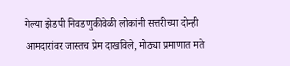गेल्या झेडपी निवडणुकीवेळी लोकांनी सत्तरीच्या दोन्ही आमदारांवर जास्तच प्रेम दाखविले, मोठ्या प्रमाणात मते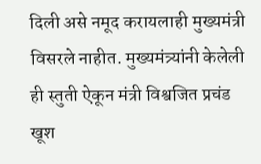दिली असे नमूद करायलाही मुख्यमंत्री विसरले नाहीत. मुख्यमंत्र्यांनी केलेली ही स्तुती ऐकून मंत्री विश्वजित प्रचंड खूश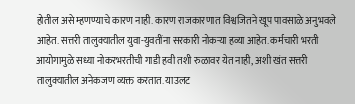होतील असे म्हणण्याचे कारण नाही. कारण राजकारणात विश्वजितने खूप पावसाळे अनुभवले आहेत. सत्तरी तालुक्यातील युवा-युवतींना सरकारी नोकऱ्या हव्या आहेत. कर्मचारी भरती आयोगामुळे सध्या नोकरभरतीची गाडी हवी तशी रुळावर येत नाही, अशी खंत सत्तरी तालुक्यातील अनेकजण व्यक्त करतात. याउलट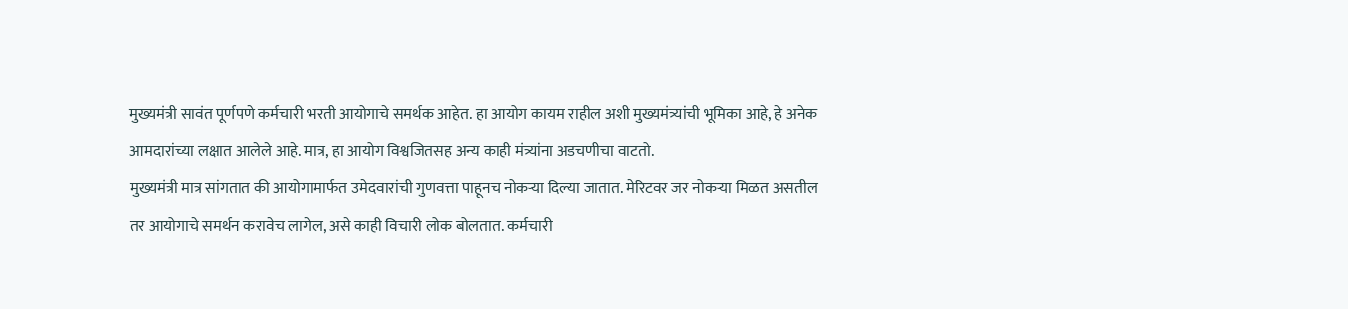मुख्यमंत्री सावंत पूर्णपणे कर्मचारी भरती आयोगाचे समर्थक आहेत. हा आयोग कायम राहील अशी मुख्यमंत्र्यांची भूमिका आहे, हे अनेक आमदारांच्या लक्षात आलेले आहे. मात्र, हा आयोग विश्वजितसह अन्य काही मंत्र्यांना अडचणीचा वाटतो.
मुख्यमंत्री मात्र सांगतात की आयोगामार्फत उमेदवारांची गुणवत्ता पाहूनच नोकऱ्या दिल्या जातात. मेरिटवर जर नोकऱ्या मिळत असतील तर आयोगाचे समर्थन करावेच लागेल, असे काही विचारी लोक बोलतात. कर्मचारी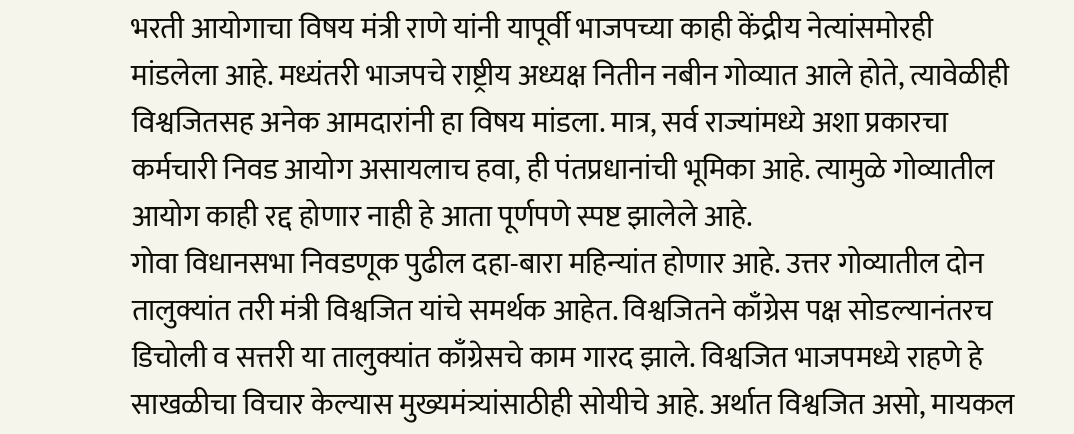भरती आयोगाचा विषय मंत्री राणे यांनी यापूर्वी भाजपच्या काही केंद्रीय नेत्यांसमोरही मांडलेला आहे. मध्यंतरी भाजपचे राष्ट्रीय अध्यक्ष नितीन नबीन गोव्यात आले होते, त्यावेळीही विश्वजितसह अनेक आमदारांनी हा विषय मांडला. मात्र, सर्व राज्यांमध्ये अशा प्रकारचा कर्मचारी निवड आयोग असायलाच हवा, ही पंतप्रधानांची भूमिका आहे. त्यामुळे गोव्यातील आयोग काही रद्द होणार नाही हे आता पूर्णपणे स्पष्ट झालेले आहे.
गोवा विधानसभा निवडणूक पुढील दहा-बारा महिन्यांत होणार आहे. उत्तर गोव्यातील दोन तालुक्यांत तरी मंत्री विश्वजित यांचे समर्थक आहेत. विश्वजितने काँग्रेस पक्ष सोडल्यानंतरच डिचोली व सत्तरी या तालुक्यांत काँग्रेसचे काम गारद झाले. विश्वजित भाजपमध्ये राहणे हे साखळीचा विचार केल्यास मुख्यमंत्र्यांसाठीही सोयीचे आहे. अर्थात विश्वजित असो, मायकल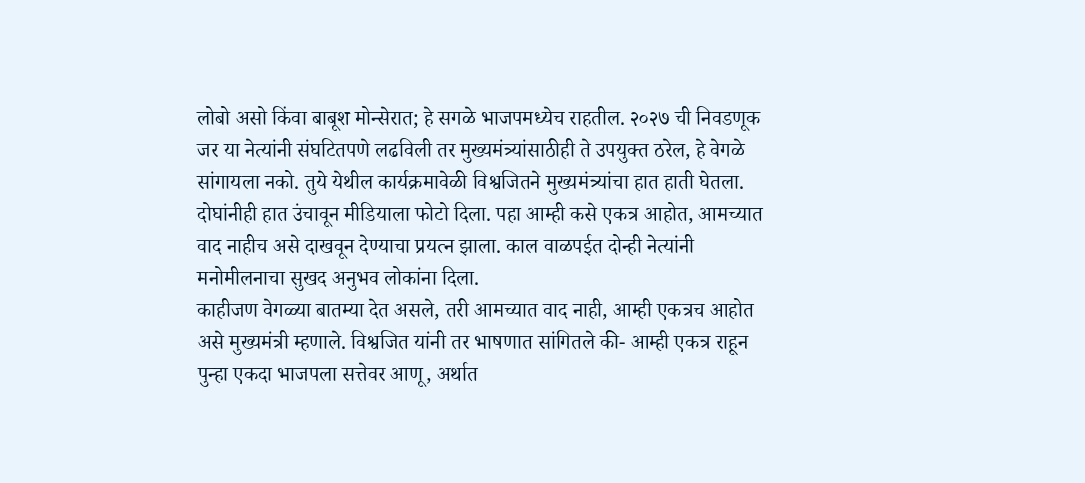लोबो असो किंवा बाबूश मोन्सेरात; हे सगळे भाजपमध्येच राहतील. २०२७ ची निवडणूक जर या नेत्यांनी संघटितपणे लढविली तर मुख्यमंत्र्यांसाठीही ते उपयुक्त ठरेल, हे वेगळे सांगायला नको. तुये येथील कार्यक्रमावेळी विश्वजितने मुख्यमंत्र्यांचा हात हाती घेतला. दोघांनीही हात उंचावून मीडियाला फोटो दिला. पहा आम्ही कसे एकत्र आहोत, आमच्यात वाद नाहीच असे दाखवून देण्याचा प्रयत्न झाला. काल वाळपईत दोन्ही नेत्यांनी मनोमीलनाचा सुखद अनुभव लोकांना दिला.
काहीजण वेगळ्या बातम्या देत असले, तरी आमच्यात वाद नाही, आम्ही एकत्रच आहोत असे मुख्यमंत्री म्हणाले. विश्वजित यांनी तर भाषणात सांगितले की- आम्ही एकत्र राहून पुन्हा एकदा भाजपला सत्तेवर आणू, अर्थात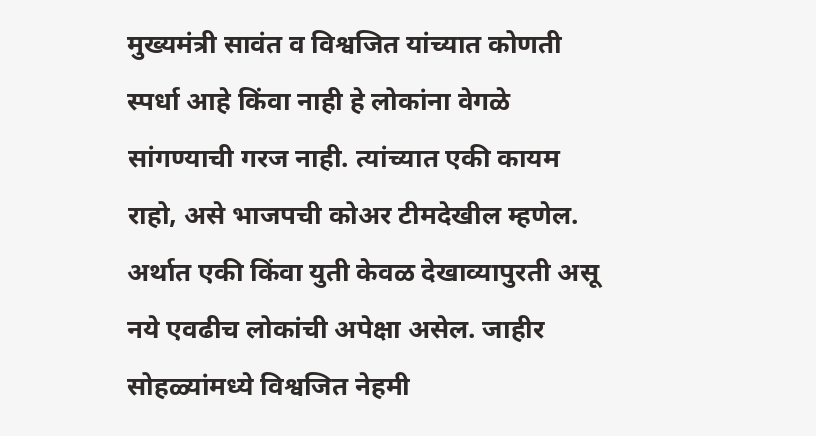मुख्यमंत्री सावंत व विश्वजित यांच्यात कोणती स्पर्धा आहे किंवा नाही हे लोकांना वेगळे सांगण्याची गरज नाही. त्यांच्यात एकी कायम राहो, असे भाजपची कोअर टीमदेखील म्हणेल. अर्थात एकी किंवा युती केवळ देखाव्यापुरती असू नये एवढीच लोकांची अपेक्षा असेल. जाहीर सोहळ्यांमध्ये विश्वजित नेहमी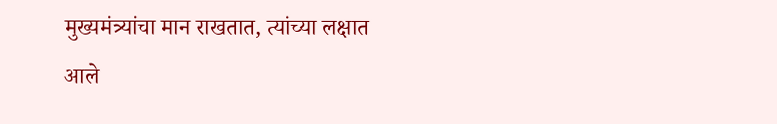मुख्यमंत्र्यांचा मान राखतात, त्यांच्या लक्षात आले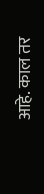आहे. काल तर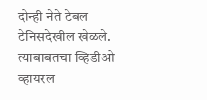दोन्ही नेते टेबल टेनिसदेखील खेळले. त्याबाबतचा व्हिडीओ व्हायरल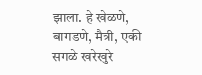झाला. हे खेळणे, बागडणे, मैत्री, एकी सगळे खरेखुरे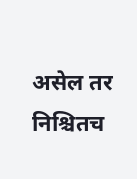असेल तर निश्चितच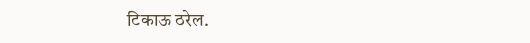टिकाऊ ठरेल.